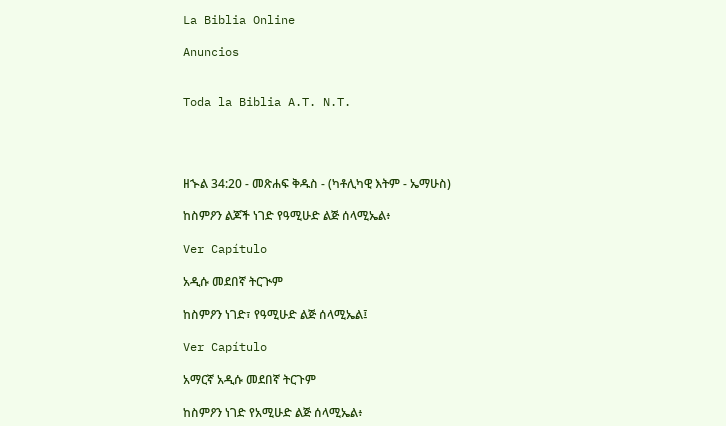La Biblia Online

Anuncios


Toda la Biblia A.T. N.T.




ዘኍል 34:20 - መጽሐፍ ቅዱስ - (ካቶሊካዊ እትም - ኤማሁስ)

ከስምዖን ልጆች ነገድ የዓሚሁድ ልጅ ሰላሚኤል፥

Ver Capítulo

አዲሱ መደበኛ ትርጒም

ከስምዖን ነገድ፣ የዓሚሁድ ልጅ ሰላሚኤል፤

Ver Capítulo

አማርኛ አዲሱ መደበኛ ትርጉም

ከስምዖን ነገድ የአሚሁድ ልጅ ሰላሚኤል፥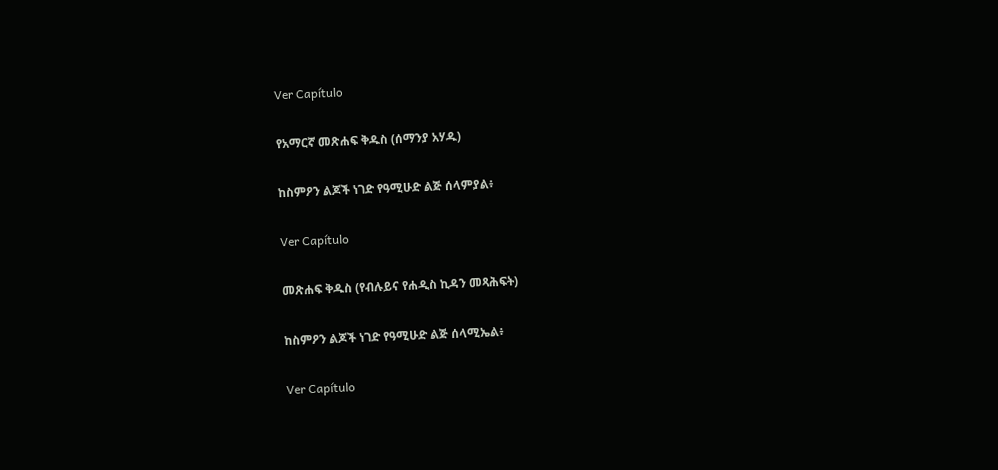Ver Capítulo

የአማርኛ መጽሐፍ ቅዱስ (ሰማንያ አሃዱ)

ከስምዖን ልጆች ነገድ የዓሚሁድ ልጅ ሰላምያል፥

Ver Capítulo

መጽሐፍ ቅዱስ (የብሉይና የሐዲስ ኪዳን መጻሕፍት)

ከስምዖን ልጆች ነገድ የዓሚሁድ ልጅ ሰላሚኤል፥

Ver Capítulo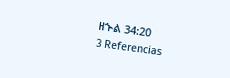ዘኍል 34:20
3 Referencias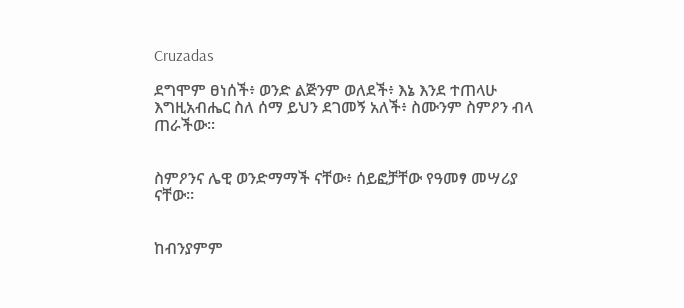Cruzadas

ደግሞም ፀነሰች፥ ወንድ ልጅንም ወለደች፥ እኔ እንደ ተጠላሁ እግዚአብሔር ስለ ሰማ ይህን ደገመኝ አለች፥ ስሙንም ስምዖን ብላ ጠራችው።


ስምዖንና ሌዊ ወንድማማች ናቸው፥ ሰይፎቻቸው የዓመፃ መሣሪያ ናቸው።


ከብንያምም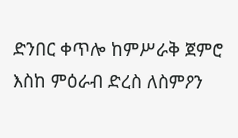ድንበር ቀጥሎ ከምሥራቅ ጀምሮ እስከ ምዕራብ ድረስ ለስምዖን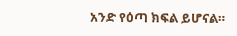አንድ የዕጣ ክፍል ይሆናል።